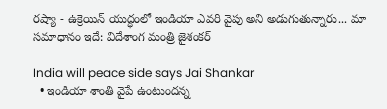రష్యా - ఉక్రెయిన్ యుద్ధంలో ఇండియా ఎవరి వైపు అని అడుగుతున్నారు... మా సమాధానం ఇదే: విదేశాంగ మంత్రి జైశంకర్

India will peace side says Jai Shankar
  • ఇండియా శాంతి వైపే ఉంటుందన్న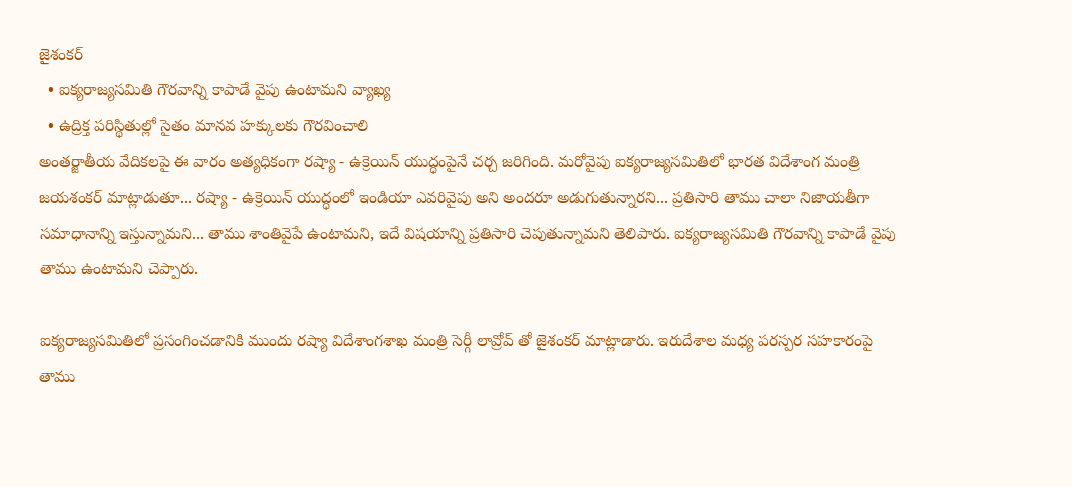జైశంకర్
  • ఐక్యరాజ్యసమితి గౌరవాన్ని కాపాడే వైపు ఉంటామని వ్యాఖ్య
  • ఉద్రిక్త పరిస్థితుల్లో సైతం మానవ హక్కులకు గౌరవించాలి
అంతర్జాతీయ వేదికలపై ఈ వారం అత్యధికంగా రష్యా - ఉక్రెయిన్ యుద్ధంపైనే చర్చ జరిగింది. మరోవైపు ఐక్యరాజ్యసమితిలో భారత విదేశాంగ మంత్రి జయశంకర్ మాట్లాడుతూ... రష్యా - ఉక్రెయిన్ యుద్ధంలో ఇండియా ఎవరివైపు అని అందరూ అడుగుతున్నారని... ప్రతిసారి తాము చాలా నిజాయతీగా సమాధానాన్ని ఇస్తున్నామని... తాము శాంతివైపే ఉంటామని, ఇదే విషయాన్ని ప్రతిసారి చెపుతున్నామని తెలిపారు. ఐక్యరాజ్యసమితి గౌరవాన్ని కాపాడే వైపు తాము ఉంటామని చెప్పారు.

ఐక్యరాజ్యసమితిలో ప్రసంగించడానికి ముందు రష్యా విదేశాంగశాఖ మంత్రి సెర్గీ లావ్రోవ్ తో జైశంకర్ మాట్లాడారు. ఇరుదేశాల మధ్య పరస్పర సహకారంపై తాము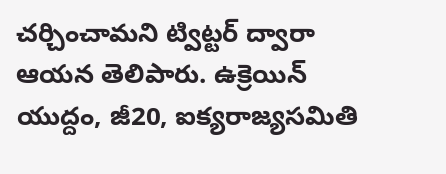చర్చించామని ట్విట్టర్ ద్వారా ఆయన తెలిపారు. ఉక్రెయిన్ యుద్దం, జీ20, ఐక్యరాజ్యసమితి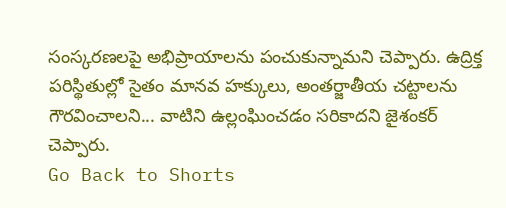సంస్కరణలపై అభిప్రాయాలను పంచుకున్నామని చెప్పారు. ఉద్రిక్త పరిస్థితుల్లో సైతం మానవ హక్కులు, అంతర్జాతీయ చట్టాలను గౌరవించాలని... వాటిని ఉల్లంఘించడం సరికాదని జైశంకర్ చెప్పారు.
Go Back to Shorts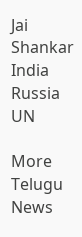Jai Shankar
India
Russia
UN

More Telugu News